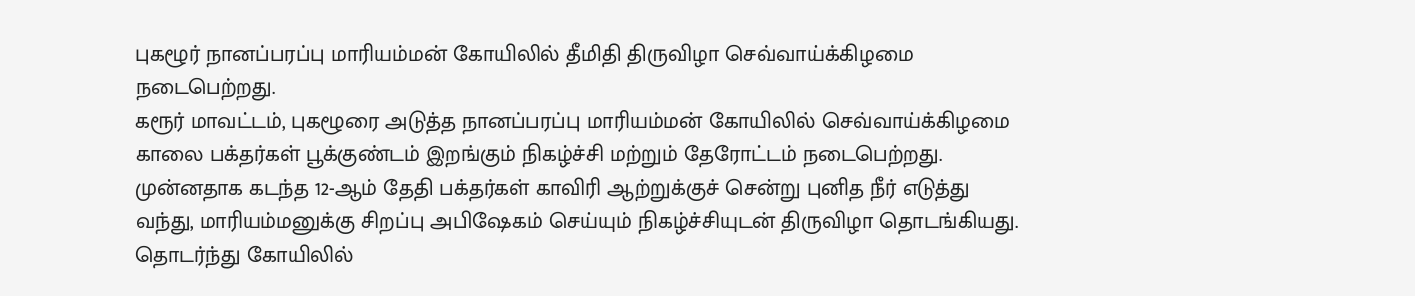புகழூர் நானப்பரப்பு மாரியம்மன் கோயிலில் தீமிதி திருவிழா செவ்வாய்க்கிழமை நடைபெற்றது.
கரூர் மாவட்டம், புகழூரை அடுத்த நானப்பரப்பு மாரியம்மன் கோயிலில் செவ்வாய்க்கிழமை காலை பக்தர்கள் பூக்குண்டம் இறங்கும் நிகழ்ச்சி மற்றும் தேரோட்டம் நடைபெற்றது. முன்னதாக கடந்த 12-ஆம் தேதி பக்தர்கள் காவிரி ஆற்றுக்குச் சென்று புனித நீர் எடுத்து வந்து, மாரியம்மனுக்கு சிறப்பு அபிஷேகம் செய்யும் நிகழ்ச்சியுடன் திருவிழா தொடங்கியது.
தொடர்ந்து கோயிலில்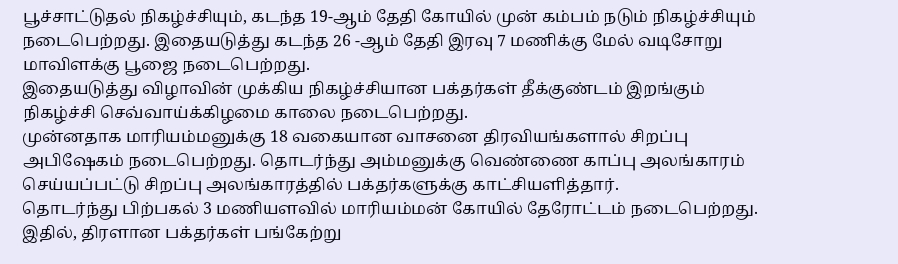பூச்சாட்டுதல் நிகழ்ச்சியும், கடந்த 19-ஆம் தேதி கோயில் முன் கம்பம் நடும் நிகழ்ச்சியும் நடைபெற்றது. இதையடுத்து கடந்த 26 -ஆம் தேதி இரவு 7 மணிக்கு மேல் வடிசோறு மாவிளக்கு பூஜை நடைபெற்றது.
இதையடுத்து விழாவின் முக்கிய நிகழ்ச்சியான பக்தர்கள் தீக்குண்டம் இறங்கும் நிகழ்ச்சி செவ்வாய்க்கிழமை காலை நடைபெற்றது.
முன்னதாக மாரியம்மனுக்கு 18 வகையான வாசனை திரவியங்களால் சிறப்பு அபிஷேகம் நடைபெற்றது. தொடர்ந்து அம்மனுக்கு வெண்ணை காப்பு அலங்காரம் செய்யப்பட்டு சிறப்பு அலங்காரத்தில் பக்தர்களுக்கு காட்சியளித்தார்.
தொடர்ந்து பிற்பகல் 3 மணியளவில் மாரியம்மன் கோயில் தேரோட்டம் நடைபெற்றது. இதில், திரளான பக்தர்கள் பங்கேற்று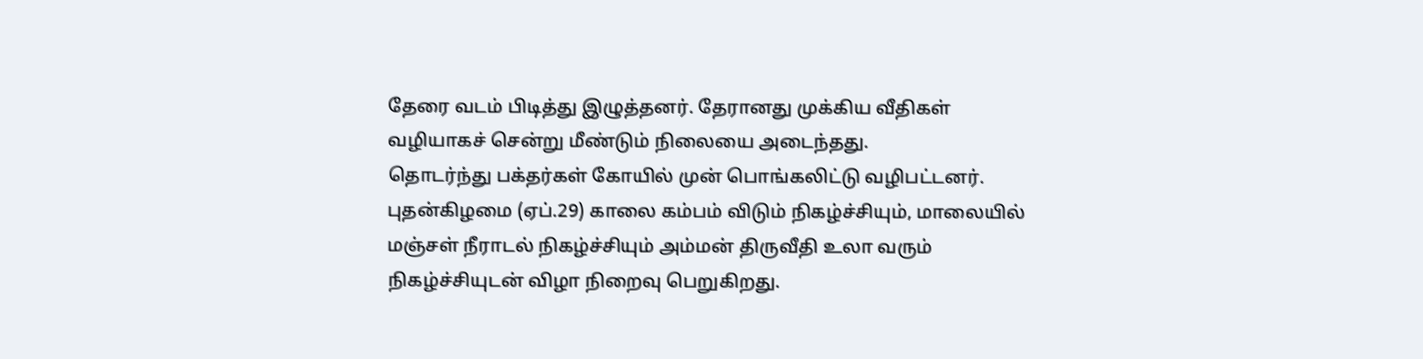தேரை வடம் பிடித்து இழுத்தனர். தேரானது முக்கிய வீதிகள் வழியாகச் சென்று மீண்டும் நிலையை அடைந்தது.
தொடர்ந்து பக்தர்கள் கோயில் முன் பொங்கலிட்டு வழிபட்டனர். புதன்கிழமை (ஏப்.29) காலை கம்பம் விடும் நிகழ்ச்சியும், மாலையில் மஞ்சள் நீராடல் நிகழ்ச்சியும் அம்மன் திருவீதி உலா வரும் நிகழ்ச்சியுடன் விழா நிறைவு பெறுகிறது.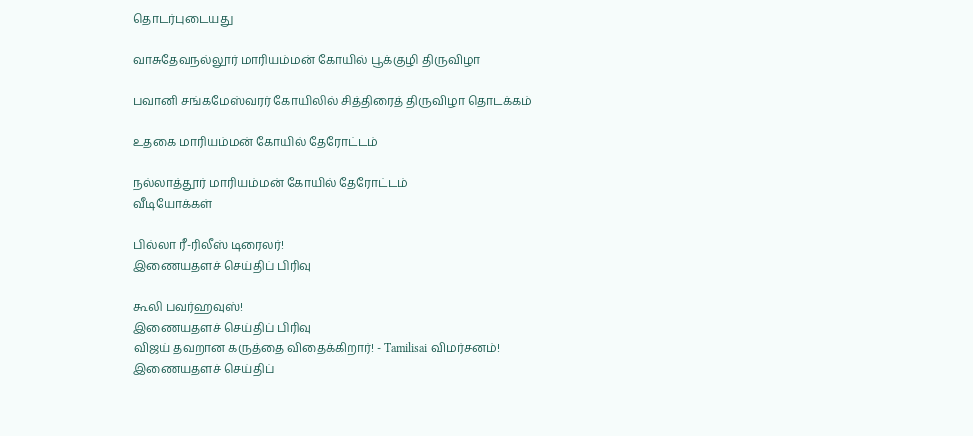தொடர்புடையது

வாசுதேவநல்லூர் மாரியம்மன் கோயில் பூக்குழி திருவிழா

பவானி சங்கமேஸ்வரர் கோயிலில் சித்திரைத் திருவிழா தொடக்கம்

உதகை மாரியம்மன் கோயில் தேரோட்டம்

நல்லாத்தூர் மாரியம்மன் கோயில் தேரோட்டம்
வீடியோக்கள்

பில்லா ரீ-ரிலீஸ் டிரைலர்!
இணையதளச் செய்திப் பிரிவு

கூலி பவர்ஹவுஸ்!
இணையதளச் செய்திப் பிரிவு
விஜய் தவறான கருத்தை விதைக்கிறார்! - Tamilisai விமர்சனம்!
இணையதளச் செய்திப்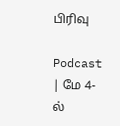பிரிவு

Podcast | மே 4-ல்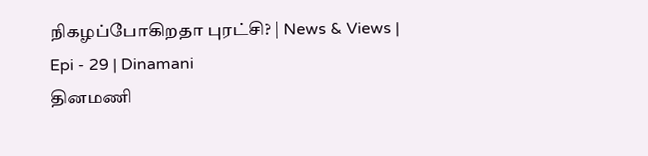நிகழப்போகிறதா புரட்சி? | News & Views | Epi - 29 | Dinamani
தினமணி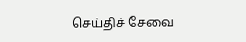செய்திச் சேவை